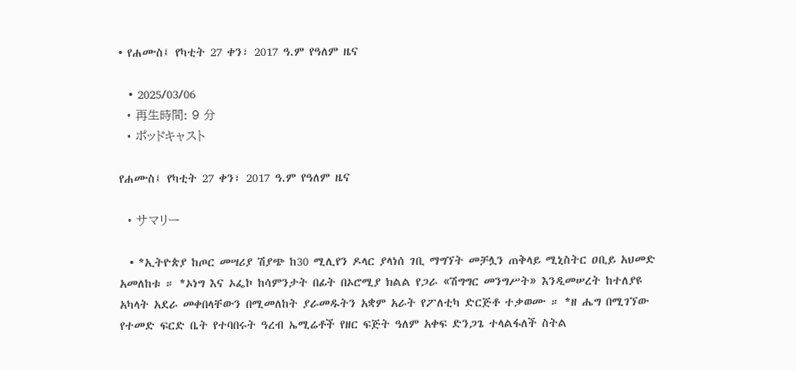• የሐሙስ፤ የካቲት 27 ቀን፣ 2017 ዓ.ም የዓለም ዜና

  • 2025/03/06
  • 再生時間: 9 分
  • ポッドキャスト

የሐሙስ፤ የካቲት 27 ቀን፣ 2017 ዓ.ም የዓለም ዜና

  • サマリー

  • *ኢትዮጵያ ከጦር መሣሪያ ሽያጭ ከ30 ሚሊየን ዶላር ያላነሰ ገቢ ማግኘት መቻሏን ጠቅላይ ሚኒስትር ዐቢይ አህመድ አመለከቱ ። *ኦነግ እና ኦፌኮ ከሳምንታት በፊት በኦሮሚያ ክልል የጋራ «ሽግግር መንግሥት» እንዲመሠረት ከተለያዩ አካላት አደራ መቀበላቸውን በሚመለከት ያራመዱትን አቋም አራት የፖለቲካ ድርጅቶ ተቃወሙ ። *ዘ ሔግ በሚገኘው የተመድ ፍርድ ቤት የተባበሩት ዓረብ ኤሚሬቶች የዘር ፍጅት ዓለም አቀፍ ድንጋጌ ተላልፋለች ስትል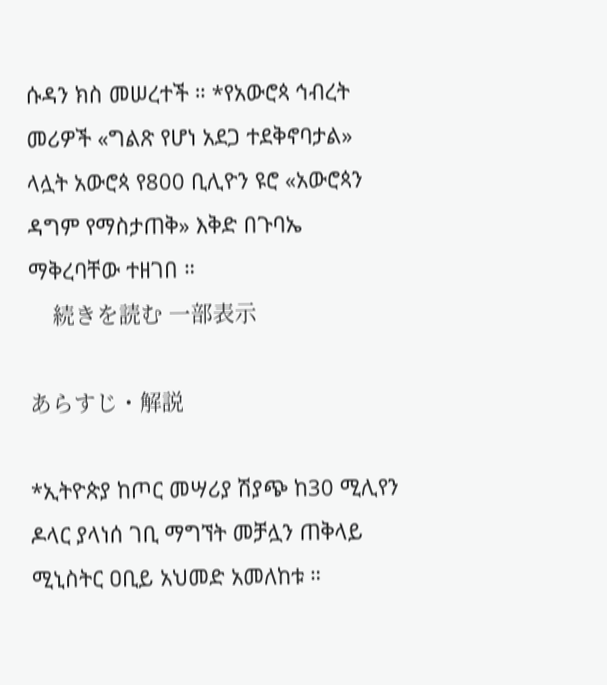ሱዳን ክስ መሠረተች ። *የአውሮጳ ኅብረት መሪዎች «ግልጽ የሆነ አደጋ ተደቅኖባታል» ላሏት አውሮጳ የ800 ቢሊዮን ዩሮ «አውሮጳን ዳግም የማስታጠቅ» እቅድ በጉባኤ ማቅረባቸው ተዘገበ ።
    続きを読む 一部表示

あらすじ・解説

*ኢትዮጵያ ከጦር መሣሪያ ሽያጭ ከ30 ሚሊየን ዶላር ያላነሰ ገቢ ማግኘት መቻሏን ጠቅላይ ሚኒስትር ዐቢይ አህመድ አመለከቱ ።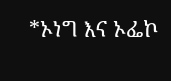*ኦነግ እና ኦፌኮ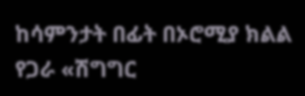ከሳምንታት በፊት በኦሮሚያ ክልል የጋራ «ሽግግር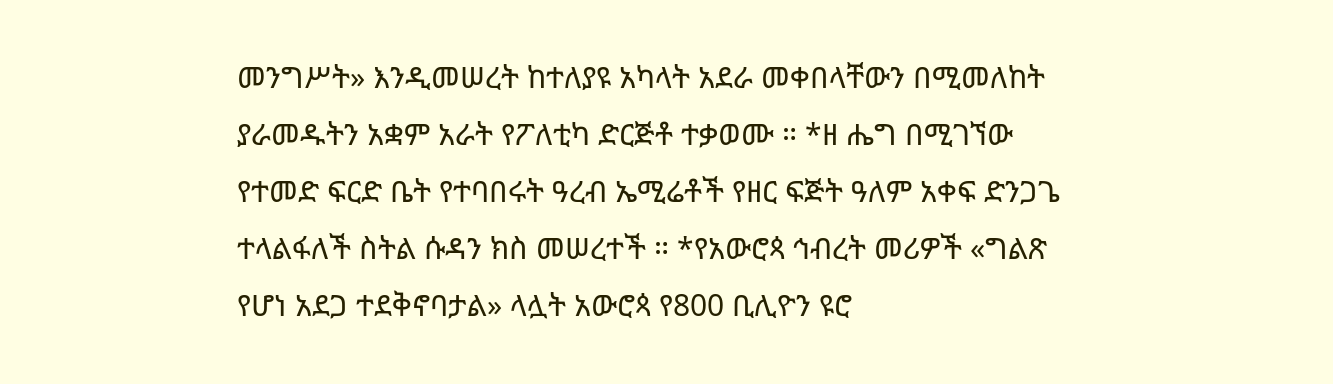መንግሥት» እንዲመሠረት ከተለያዩ አካላት አደራ መቀበላቸውን በሚመለከት ያራመዱትን አቋም አራት የፖለቲካ ድርጅቶ ተቃወሙ ። *ዘ ሔግ በሚገኘው የተመድ ፍርድ ቤት የተባበሩት ዓረብ ኤሚሬቶች የዘር ፍጅት ዓለም አቀፍ ድንጋጌ ተላልፋለች ስትል ሱዳን ክስ መሠረተች ። *የአውሮጳ ኅብረት መሪዎች «ግልጽ የሆነ አደጋ ተደቅኖባታል» ላሏት አውሮጳ የ800 ቢሊዮን ዩሮ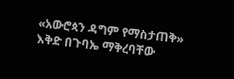«አውሮጳን ዳግም የማስታጠቅ» እቅድ በጉባኤ ማቅረባቸው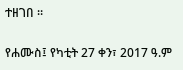ተዘገበ ።

የሐሙስ፤ የካቲት 27 ቀን፣ 2017 ዓ.ም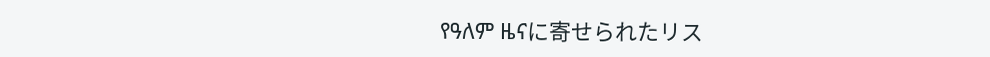የዓለም ዜናに寄せられたリス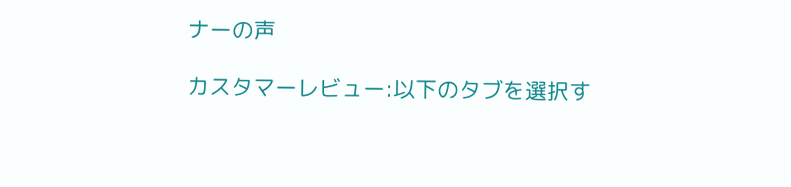ナーの声

カスタマーレビュー:以下のタブを選択す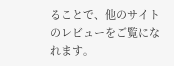ることで、他のサイトのレビューをご覧になれます。